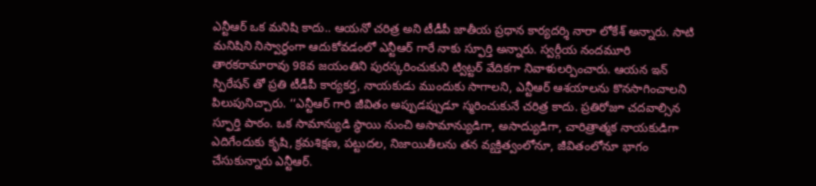ఎన్టీఆర్ ఒక మనిషి కాదు.. ఆయనో చరిత్ర అని టీడీపీ జాతీయ ప్రధాన కార్యదర్శి నారా లోకేశ్ అన్నారు. సాటి మనిషిని నిస్వార్థంగా ఆదుకోవడంలో ఎన్టీఆర్ గారే నాకు స్ఫూర్తి అన్నారు. స్వర్గీయ నందమూరి తారకరామారావు 98వ జయంతిని పురస్కరించుకుని ట్విట్టర్ వేదికగా నివాళులర్పించారు. ఆయన ఇన్ స్పిరేషన్ తో ప్రతి టీడీపీ కార్యకర్త, నాయకుడు ముందుకు సాగాలని, ఎన్టీఆర్ ఆశయాలను కొనసాగించాలని పిలుపునిచ్చారు. ‘‘ఎన్టీఆర్ గారి జీవితం అప్పుడప్పుడూ స్మరించుకునే చరిత్ర కాదు. ప్రతిరోజూ చదవాల్సిన స్ఫూర్తి పాఠం. ఒక సామాన్యుడి స్థాయి నుంచి అసామాన్యుడిగా, అసాద్యుడిగా, చారిత్రాత్మక నాయకుడిగా ఎదిగేందుకు కృషి, క్రమశిక్షణ, పట్టుదల, నిజాయితీలను తన వ్యక్తిత్వంలోనూ, జీవితంలోనూ భాగం చేసుకున్నారు ఎన్టీఆర్.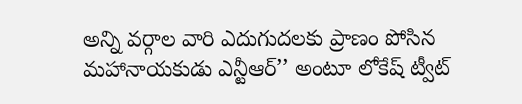అన్ని వర్గాల వారి ఎదుగుదలకు ప్రాణం పోసిన మహానాయకుడు ఎన్టీఆర్’’ అంటూ లోకేష్ ట్వీట్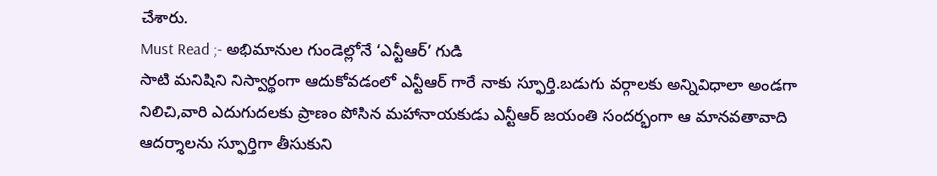చేశారు.
Must Read ;- అభిమానుల గుండెల్లోనే ‘ఎన్టీఆర్’ గుడి
సాటి మనిషిని నిస్వార్థంగా ఆదుకోవడంలో ఎన్టీఆర్ గారే నాకు స్ఫూర్తి.బడుగు వర్గాలకు అన్నివిధాలా అండగా నిలిచి,వారి ఎదుగుదలకు ప్రాణం పోసిన మహానాయకుడు ఎన్టీఆర్ జయంతి సందర్భంగా ఆ మానవతావాది ఆదర్శాలను స్ఫూర్తిగా తీసుకుని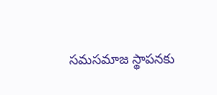సమసమాజ స్థాపనకు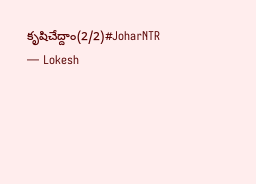కృషిచేద్దాం(2/2)#JoharNTR
— Lokesh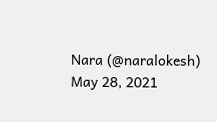Nara (@naralokesh) May 28, 2021